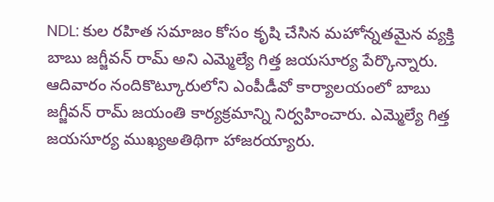NDL: కుల రహిత సమాజం కోసం కృషి చేసిన మహోన్నతమైన వ్యక్తి బాబు జగ్జీవన్ రామ్ అని ఎమ్మెల్యే గిత్త జయసూర్య పేర్కొన్నారు. ఆదివారం నందికొట్కూరులోని ఎంపీడీవో కార్యాలయంలో బాబు జగ్జీవన్ రామ్ జయంతి కార్యక్రమాన్ని నిర్వహించారు. ఎమ్మెల్యే గిత్త జయసూర్య ముఖ్యఅతిథిగా హాజరయ్యారు.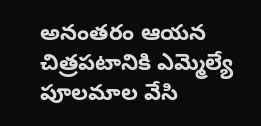అనంతరం ఆయన చిత్రపటానికి ఎమ్మెల్యే పూలమాల వేసి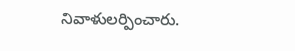నివాళులర్పించారు.